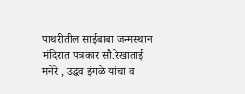पाथरीतील साईबाबा जन्मस्थान मंदिरात पत्रकार सौ.रेखाताई मनेरे , उद्धव इंगळे यांचा व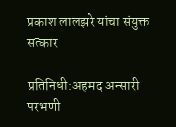प्रकाश लालझरे यांचा संयुक्त सत्कार

प्रतिनिधी:अहमद अन्सारी परभणी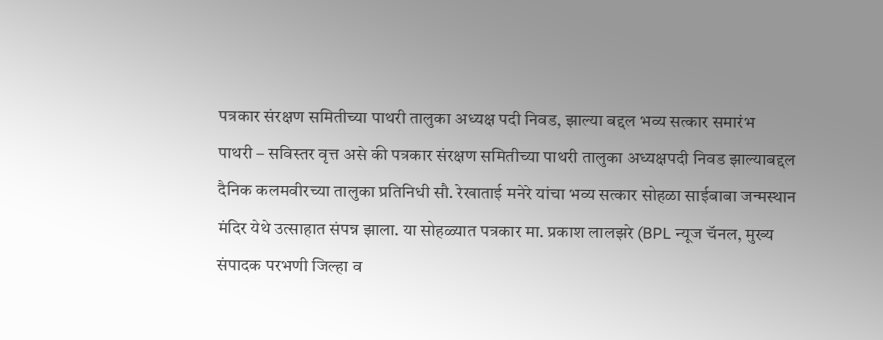पत्रकार संरक्षण समितीच्या पाथरी तालुका अध्यक्ष पदी निवड, झाल्या बद्दल भव्य सत्कार समारंभ
पाथरी – सविस्तर वृत्त असे की पत्रकार संरक्षण समितीच्या पाथरी तालुका अध्यक्षपदी निवड झाल्याबद्दल दैनिक कलमवीरच्या तालुका प्रतिनिधी सौ. रेखाताई मनेरे यांचा भव्य सत्कार सोहळा साईबाबा जन्मस्थान मंदिर येथे उत्साहात संपन्न झाला. या सोहळ्यात पत्रकार मा. प्रकाश लालझरे (BPL न्यूज चॅनल, मुख्य संपादक परभणी जिल्हा व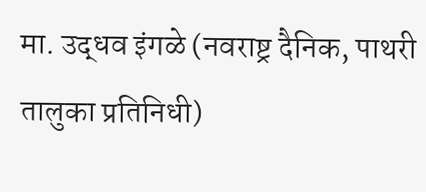मा. उद्धव इंगळे (नवराष्ट्र दैनिक, पाथरी तालुका प्रतिनिधी)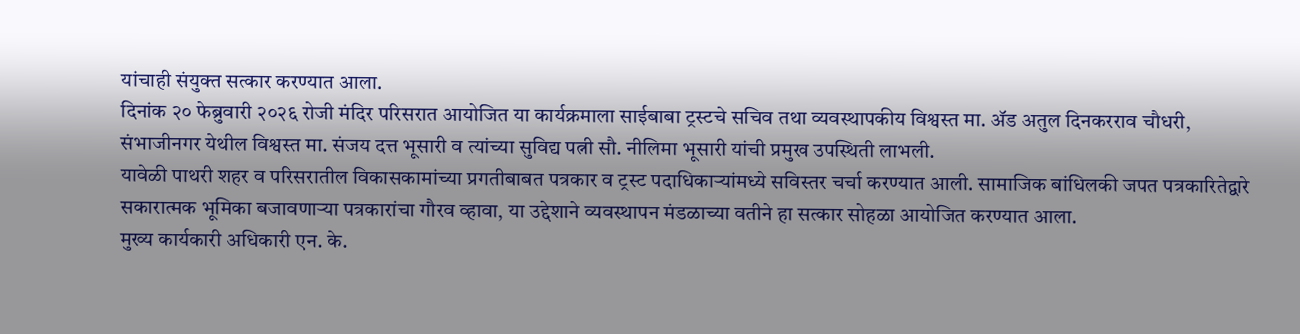यांचाही संयुक्त सत्कार करण्यात आला.
दिनांक २० फेब्रुवारी २०२६ रोजी मंदिर परिसरात आयोजित या कार्यक्रमाला साईबाबा ट्रस्टचे सचिव तथा व्यवस्थापकीय विश्वस्त मा. ॲड अतुल दिनकरराव चौधरी, संभाजीनगर येथील विश्वस्त मा. संजय दत्त भूसारी व त्यांच्या सुविद्य पत्नी सौ. नीलिमा भूसारी यांची प्रमुख उपस्थिती लाभली.
यावेळी पाथरी शहर व परिसरातील विकासकामांच्या प्रगतीबाबत पत्रकार व ट्रस्ट पदाधिकाऱ्यांमध्ये सविस्तर चर्चा करण्यात आली. सामाजिक बांधिलकी जपत पत्रकारितेद्वारे सकारात्मक भूमिका बजावणाऱ्या पत्रकारांचा गौरव व्हावा, या उद्देशाने व्यवस्थापन मंडळाच्या वतीने हा सत्कार सोहळा आयोजित करण्यात आला.
मुख्य कार्यकारी अधिकारी एन. के.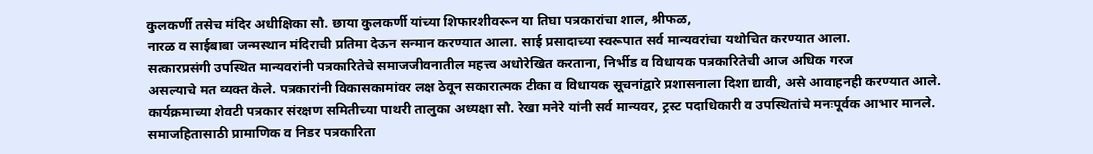कुलकर्णी तसेच मंदिर अधीक्षिका सौ. छाया कुलकर्णी यांच्या शिफारशीवरून या तिघा पत्रकारांचा शाल, श्रीफळ,
नारळ व साईबाबा जन्मस्थान मंदिराची प्रतिमा देऊन सन्मान करण्यात आला. साई प्रसादाच्या स्वरूपात सर्व मान्यवरांचा यथोचित करण्यात आला.
सत्कारप्रसंगी उपस्थित मान्यवरांनी पत्रकारितेचे समाजजीवनातील महत्त्व अधोरेखित करताना, निर्भीड व विधायक पत्रकारितेची आज अधिक गरज
असल्याचे मत व्यक्त केले. पत्रकारांनी विकासकामांवर लक्ष ठेवून सकारात्मक टीका व विधायक सूचनांद्वारे प्रशासनाला दिशा द्यावी, असे आवाहनही करण्यात आले.
कार्यक्रमाच्या शेवटी पत्रकार संरक्षण समितीच्या पाथरी तालुका अध्यक्षा सौ. रेखा मनेरे यांनी सर्व मान्यवर, ट्रस्ट पदाधिकारी व उपस्थितांचे मनःपूर्वक आभार मानले. समाजहितासाठी प्रामाणिक व निडर पत्रकारिता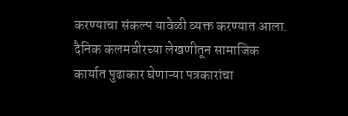करण्याचा संकल्प यावेळी व्यक्त करण्यात आला. दैनिक कलमवीरच्या लेखणीतून सामाजिक कार्यात पुढाकार घेणाऱ्या पत्रकारांचा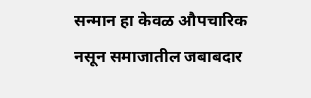सन्मान हा केवळ औपचारिक नसून समाजातील जबाबदार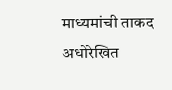माध्यमांची ताकद अधोरेखित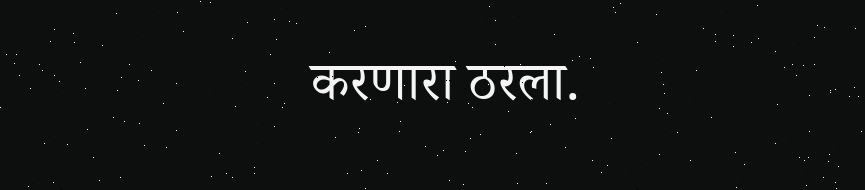करणारा ठरला.